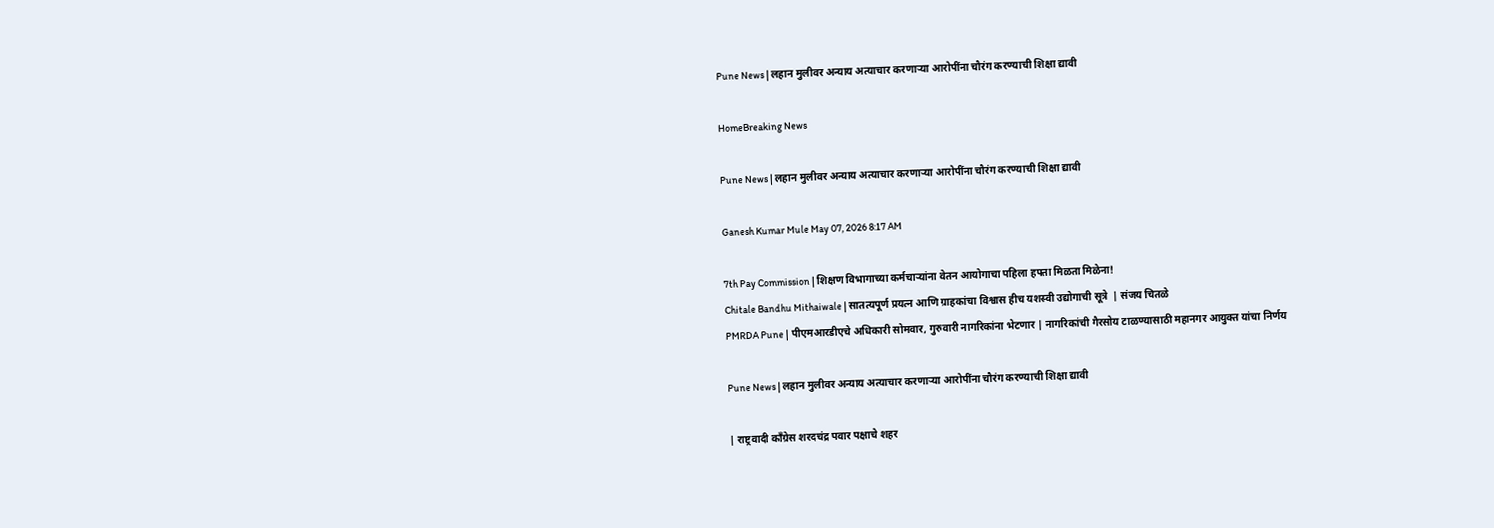Pune News | लहान मुलीवर अन्याय अत्याचार करणार्‍या आरोपींना चौरंग करण्याची शिक्षा द्यावी

HomeBreaking News

Pune News | लहान मुलीवर अन्याय अत्याचार करणार्‍या आरोपींना चौरंग करण्याची शिक्षा द्यावी

Ganesh Kumar Mule May 07, 2026 8:17 AM

7th Pay Commission | शिक्षण विभागाच्या कर्मचाऱ्यांना वेतन आयोगाचा पहिला हफ्ता मिळता मिळेना!
Chitale Bandhu Mithaiwale | सातत्यपूर्ण प्रयत्न आणि ग्राहकांचा विश्वास हीच यशस्वी उद्योगाची सूत्रे  | संजय चितळे
PMRDA Pune | पीएमआरडीएचे अधिकारी सोमवार, गुरुवारी नागरिकांना भेटणार | नागर‍िकांची गैरसोय टाळण्यासाठी महानगर आयुक्त यांचा न‍िर्णय

Pune News | लहान मुलीवर अन्याय अत्याचार करणार्‍या आरोपींना चौरंग करण्याची शिक्षा द्यावी

| राष्ट्रवादी काँग्रेस शरदचंद्र पवार पक्षाचे शहर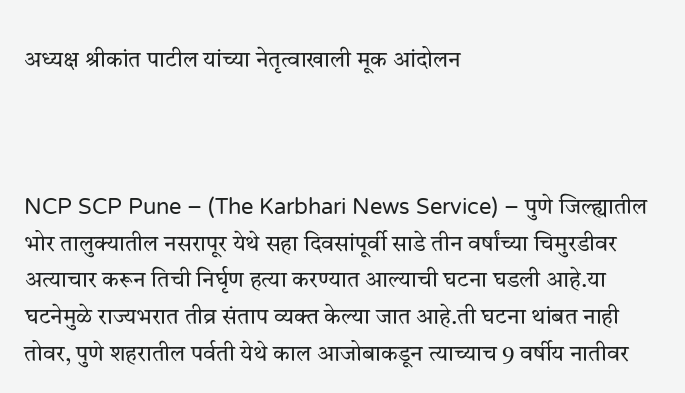अध्यक्ष श्रीकांत पाटील यांच्या नेतृत्वाखाली मूक आंदोलन



NCP SCP Pune – (The Karbhari News Service) – पुणे जिल्ह्यातील भोर तालुक्यातील नसरापूर येथे सहा दिवसांपूर्वी साडे तीन वर्षांच्या चिमुरडीवर अत्याचार करून तिची निर्घृण हत्या करण्यात आल्याची घटना घडली आहे.या घटनेमुळे राज्यभरात तीव्र संताप व्यक्त केल्या जात आहे.ती घटना थांबत नाही तोवर, पुणे शहरातील पर्वती येथे काल आजोबाकडून त्याच्याच 9 वर्षीय नातीवर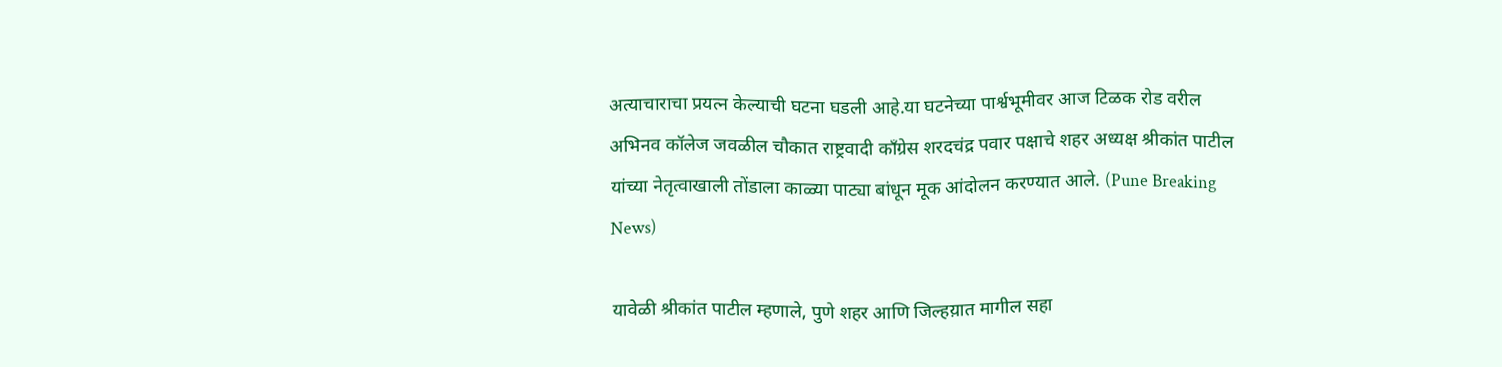अत्याचाराचा प्रयत्न केल्याची घटना घडली आहे.या घटनेच्या पार्श्वभूमीवर आज टिळक रोड वरील अभिनव कॉलेज जवळील चौकात राष्ट्रवादी काँग्रेस शरदचंद्र पवार पक्षाचे शहर अध्यक्ष श्रीकांत पाटील यांच्या नेतृत्वाखाली तोंडाला काळ्या पाट्या बांधून मूक आंदोलन करण्यात आले. (Pune Breaking News)

यावेळी श्रीकांत पाटील म्हणाले, पुणे शहर आणि जिल्हय़ात मागील सहा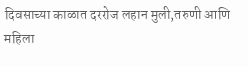दिवसाच्या काळात दररोज लहान मुली,तरुणी आणि महिला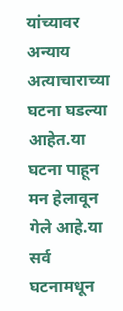यांच्यावर अन्याय अत्याचाराच्या घटना घडल्या आहेत.या घटना पाहून मन हेलावून गेले आहे.या सर्व घटनामधून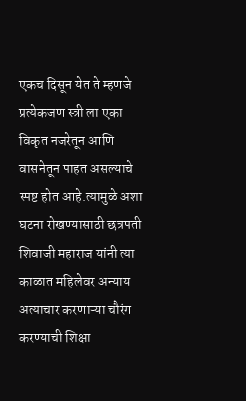एकच दिसून येत ते म्हणजे प्रत्येकजण स्त्री ला एका विकृत नजरेतून आणि वासनेतून पाहत असल्याचे स्पष्ट होत आहे.त्यामुळे अशा घटना रोखण्यासाठी छत्रपती शिवाजी महाराज यांनी त्या काळात महिलेवर अन्याय अत्याचार करणाऱ्या चौरंग करण्याची शिक्षा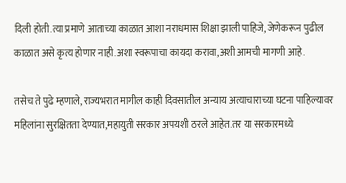दिली होती.त्या प्रमाणे आताच्या काळात आशा नराधमास शिक्षा झाली पाहिजे, जेणेकरून पुढील काळात असे कृत्य होणार नाही.अशा स्वरूपाचा कायदा करावा,अशी आमची मागणी आहे.

तसेच ते पुढे म्हणाले, राज्यभरात मागील काही दिवसातील अन्याय अत्याचाराच्या घटना पाहिल्यावर महिलांना सुरक्षितता देण्यात,महायुती सरकार अपयशी ठरले आहेत.तर या सरकारमध्ये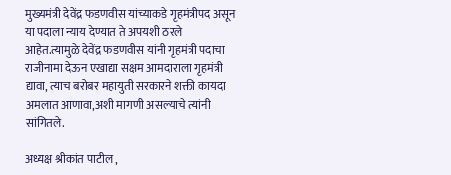मुख्यमंत्री देवेंद्र फडणवीस यांच्याकडे गृहमंत्रीपद असून या पदाला न्याय देण्यात ते अपयशी ठरले आहेत.त्यामुळे देवेंद्र फडणवीस यांनी गृहमंत्री पदाचा राजीनामा देऊन एखाद्या सक्षम आमदाराला गृहमंत्री द्यावा, त्याच बरोबर महायुती सरकारने शक्ती कायदा अमलात आणावा,अशी मागणी असल्याचे त्यांनी सांगितले.

अध्यक्ष श्रीकांत पाटील ,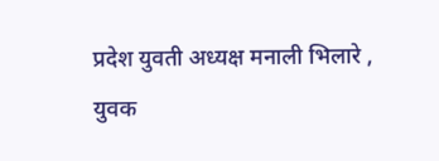प्रदेश युवती अध्यक्ष मनाली भिलारे , युवक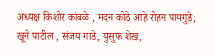अध्यक्ष किशोर कांबळे , मदन कोठे आहे रोहन पायगुडे, खूने पाटील , संजय गाडे, युसुफ शेख,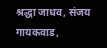श्रद्धा जाधव, संजय गायकवाड,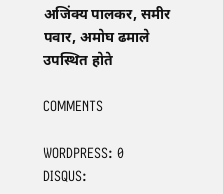अजिंक्य पालकर, समीर पवार, अमोघ ढमाले उपस्थित होते

COMMENTS

WORDPRESS: 0
DISQUS: